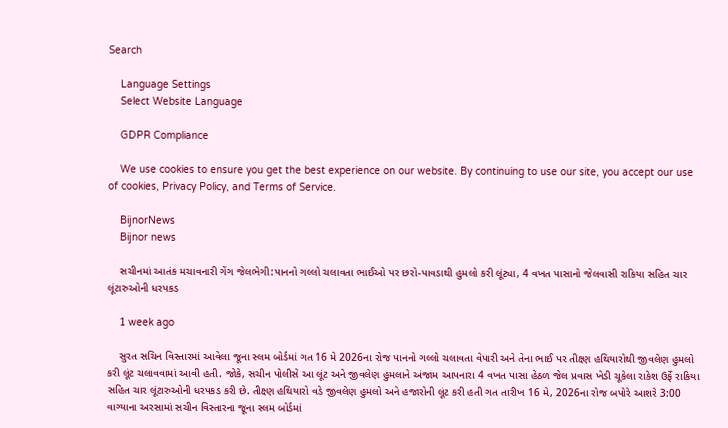Search

    Language Settings
    Select Website Language

    GDPR Compliance

    We use cookies to ensure you get the best experience on our website. By continuing to use our site, you accept our use of cookies, Privacy Policy, and Terms of Service.

    BijnorNews
    Bijnor news

    સચીનમાં આતંક મચાવનારી ગેંગ જેલભેગી:પાનનો ગલ્લો ચલાવતા ભાઈઓ પર છરો-પાવડાથી હુમલો કરી લૂંટ્યા, 4 વખત પાસાનો જેલવાસી રાકિયા સહિત ચાર લૂંટારુઓની ધરપકડ

    1 week ago

    સુરત સચિન વિસ્તારમાં આવેલા જૂના સ્લમ બોર્ડમાં ગત 16 મે 2026ના રોજ પાનનો ગલ્લો ચલાવતા વેપારી અને તેના ભાઈ પર તીક્ષ્ણ હથિયારોથી જીવલેણ હુમલો કરી લૂંટ ચલાવવામાં આવી હતી. જોકે, સચીન પોલીસે આ લૂંટ અને જીવલેણ હુમલાને અંજામ આપનારા 4 વખત પાસા હેઠળ જેલ પ્રવાસ ખેડી ચૂકેલા રાકેશ ઉર્ફે રાકિયા સહિત ચાર લૂંટારુઓની ધરપકડ કરી છે. તીક્ષ્ણ હથિયારો વડે જીવલેણ હુમલો અને હજારોની લૂંટ કરી હતી ગત તારીખ 16 મે, 2026ના રોજ બપોરે આશરે 3:00 વાગ્યાના અરસામાં સચીન વિસ્તારના જૂના સ્લમ બોર્ડમાં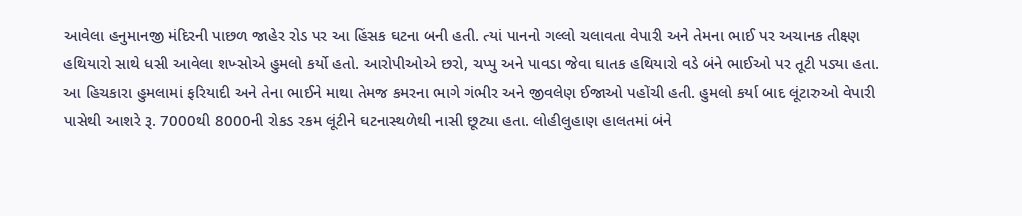આવેલા હનુમાનજી મંદિરની પાછળ જાહેર રોડ પર આ હિંસક ઘટના બની હતી. ત્યાં પાનનો ગલ્લો ચલાવતા વેપારી અને તેમના ભાઈ પર અચાનક તીક્ષ્ણ હથિયારો સાથે ધસી આવેલા શખ્સોએ હુમલો કર્યો હતો. આરોપીઓએ છરો, ચપ્પુ અને પાવડા જેવા ઘાતક હથિયારો વડે બંને ભાઈઓ પર તૂટી પડ્યા હતા. આ હિચકારા હુમલામાં ફરિયાદી અને તેના ભાઈને માથા તેમજ કમરના ભાગે ગંભીર અને જીવલેણ ઈજાઓ પહોંચી હતી. હુમલો કર્યા બાદ લૂંટારુઓ વેપારી પાસેથી આશરે રૂ. 7000થી 8000ની રોકડ રકમ લૂંટીને ઘટનાસ્થળેથી નાસી છૂટ્યા હતા. લોહીલુહાણ હાલતમાં બંને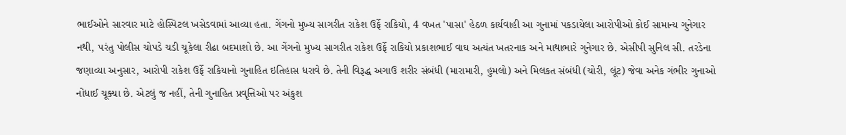ભાઈઓને સારવાર માટે હોસ્પિટલ ખસેડવામાં આવ્યા હતા. ગેંગનો મુખ્ય સાગરીત રાકેશ ઉર્ફે રાકિયો, 4 વખત 'પાસા' હેઠળ કાર્યવાહી આ ગુનામાં પકડાયેલા આરોપીઓ કોઈ સામાન્ય ગુનેગાર નથી, પરંતુ પોલીસ ચોપડે ચડી ચૂકેલા રીઢા બદમાશો છે. આ ગેંગનો મુખ્ય સાગરીત રાકેશ ઉર્ફે રાકિયો પ્રકાશભાઈ વાઘ અત્યંત ખતરનાક અને માથાભારે ગુનેગાર છે. એસીપી સુનિલ સી. તરડેના જણાવ્યા અનુસાર, આરોપી રાકેશ ઉર્ફે રાકિયાનો ગુનાહિત ઇતિહાસ ધરાવે છે. તેની વિરૂદ્ધ અગાઉ શરીર સંબંધી (મારામારી, હુમલો) અને મિલકત સંબંધી (ચોરી, લૂંટ) જેવા અનેક ગંભીર ગુનાઓ નોંધાઈ ચૂક્યા છે. એટલું જ નહીં, તેની ગુનાહિત પ્રવૃત્તિઓ પર અંકુશ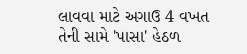લાવવા માટે અગાઉ 4 વખત તેની સામે 'પાસા' હેઠળ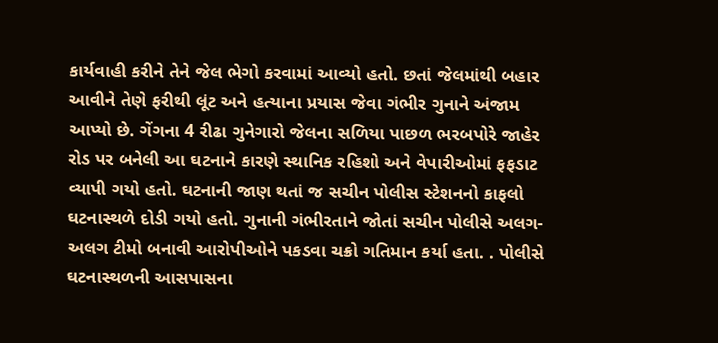કાર્યવાહી કરીને તેને જેલ ભેગો કરવામાં આવ્યો હતો. છતાં જેલમાંથી બહાર આવીને તેણે ફરીથી લૂંટ અને હત્યાના પ્રયાસ જેવા ગંભીર ગુનાને અંજામ આપ્યો છે. ગેંગના 4 રીઢા ગુનેગારો જેલના સળિયા પાછળ ભરબપોરે જાહેર રોડ પર બનેલી આ ઘટનાને કારણે સ્થાનિક રહિશો અને વેપારીઓમાં ફફડાટ વ્યાપી ગયો હતો. ઘટનાની જાણ થતાં જ સચીન પોલીસ સ્ટેશનનો કાફલો ઘટનાસ્થળે દોડી ગયો હતો. ગુનાની ગંભીરતાને જોતાં સચીન પોલીસે અલગ-અલગ ટીમો બનાવી આરોપીઓને પકડવા ચક્રો ગતિમાન કર્યા હતા. . પોલીસે ઘટનાસ્થળની આસપાસના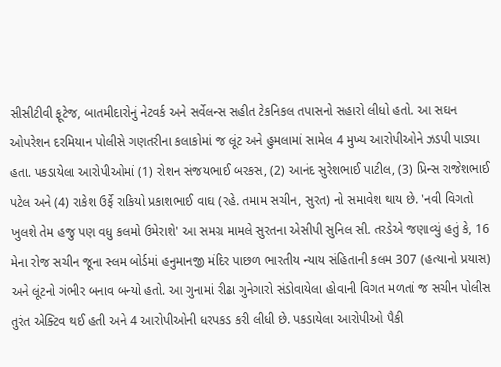સીસીટીવી ફૂટેજ, બાતમીદારોનું નેટવર્ક અને સર્વેલન્સ સહીત ટેકનિકલ તપાસનો સહારો લીધો હતો. આ સઘન ઓપરેશન દરમિયાન પોલીસે ગણતરીના કલાકોમાં જ લૂંટ અને હુમલામાં સામેલ 4 મુખ્ય આરોપીઓને ઝડપી પાડ્યા હતા. પકડાયેલા આરોપીઓમાં (1) રોશન સંજયભાઈ બરકસ, (2) આનંદ સુરેશભાઈ પાટીલ, (3) પ્રિન્સ રાજેશભાઈ પટેલ અને (4) રાકેશ ઉર્ફે રાકિયો પ્રકાશભાઈ વાઘ (રહે. તમામ સચીન, સુરત) નો સમાવેશ થાય છે. 'નવી વિગતો ખુલશે તેમ હજુ પણ વધુ કલમો ઉમેરાશે' આ સમગ્ર મામલે સુરતના એસીપી સુનિલ સી. તરડેએ જણાવ્યું હતું કે, 16 મેના રોજ સચીન જૂના સ્લમ બોર્ડમાં હનુમાનજી મંદિર પાછળ ભારતીય ન્યાય સંહિતાની કલમ 307 (હત્યાનો પ્રયાસ) અને લૂંટનો ગંભીર બનાવ બન્યો હતો. આ ગુનામાં રીઢા ગુનેગારો સંડોવાયેલા હોવાની વિગત મળતાં જ સચીન પોલીસ તુરંત એક્ટિવ થઈ હતી અને 4 આરોપીઓની ધરપકડ કરી લીધી છે. પકડાયેલા આરોપીઓ પૈકી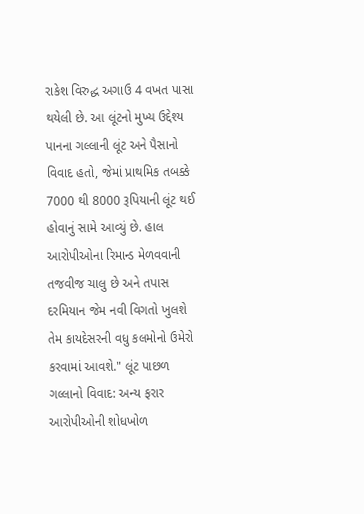રાકેશ વિરુદ્ધ અગાઉ 4 વખત પાસા થયેલી છે. આ લૂંટનો મુખ્ય ઉદ્દેશ્ય પાનના ગલ્લાની લૂંટ અને પૈસાનો વિવાદ હતો, જેમાં પ્રાથમિક તબક્કે 7000 થી 8000 રૂપિયાની લૂંટ થઈ હોવાનું સામે આવ્યું છે. હાલ આરોપીઓના રિમાન્ડ મેળવવાની તજવીજ ચાલુ છે અને તપાસ દરમિયાન જેમ નવી વિગતો ખુલશે તેમ કાયદેસરની વધુ કલમોનો ઉમેરો કરવામાં આવશે." લૂંટ પાછળ ગલ્લાનો વિવાદ: અન્ય ફરાર આરોપીઓની શોધખોળ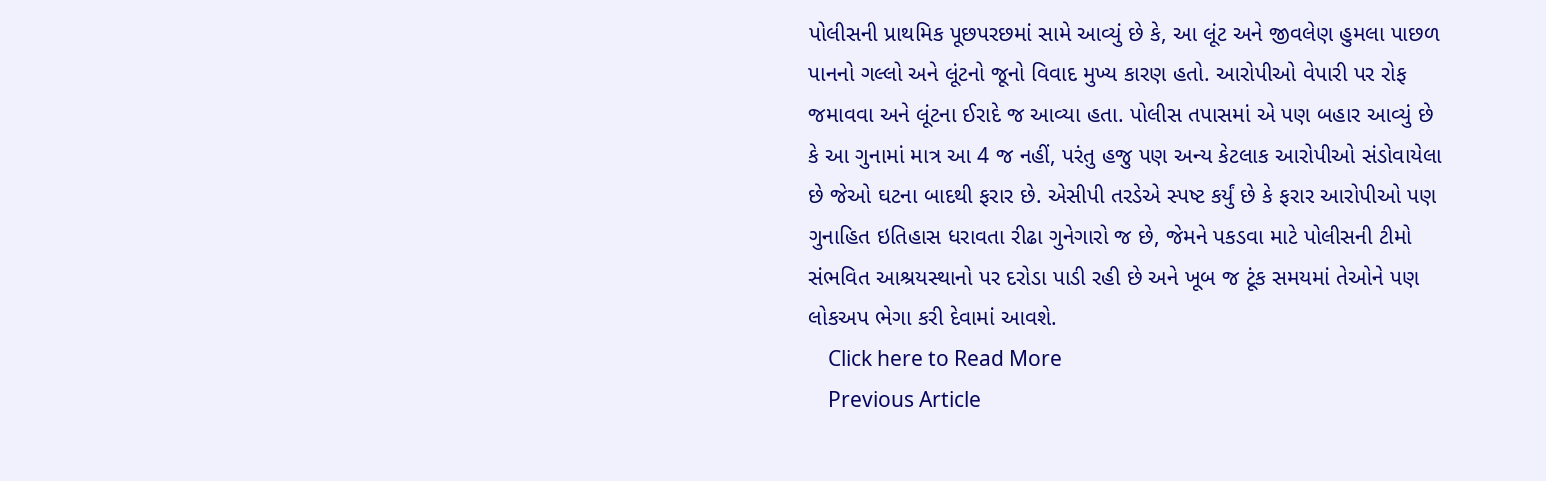પોલીસની પ્રાથમિક પૂછપરછમાં સામે આવ્યું છે કે, આ લૂંટ અને જીવલેણ હુમલા પાછળ પાનનો ગલ્લો અને લૂંટનો જૂનો વિવાદ મુખ્ય કારણ હતો. આરોપીઓ વેપારી પર રોફ જમાવવા અને લૂંટના ઈરાદે જ આવ્યા હતા. પોલીસ તપાસમાં એ પણ બહાર આવ્યું છે કે આ ગુનામાં માત્ર આ 4 જ નહીં, પરંતુ હજુ પણ અન્ય કેટલાક આરોપીઓ સંડોવાયેલા છે જેઓ ઘટના બાદથી ફરાર છે. એસીપી તરડેએ સ્પષ્ટ કર્યું છે કે ફરાર આરોપીઓ પણ ગુનાહિત ઇતિહાસ ધરાવતા રીઢા ગુનેગારો જ છે, જેમને પકડવા માટે પોલીસની ટીમો સંભવિત આશ્રયસ્થાનો પર દરોડા પાડી રહી છે અને ખૂબ જ ટૂંક સમયમાં તેઓને પણ લોકઅપ ભેગા કરી દેવામાં આવશે.
    Click here to Read More
    Previous Article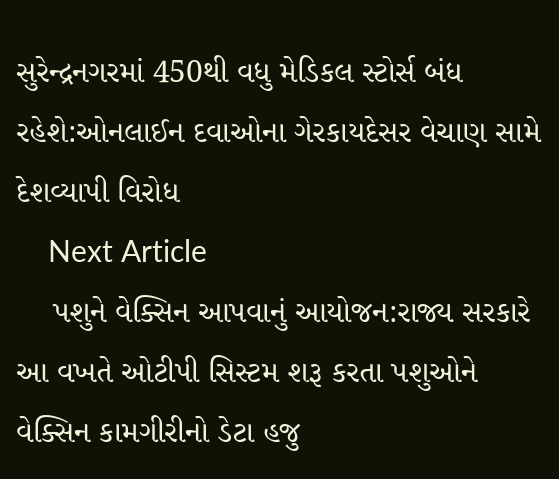સુરેન્દ્રનગરમાં 450થી વધુ મેડિકલ સ્ટોર્સ બંધ રહેશે:ઓનલાઈન દવાઓના ગેરકાયદેસર વેચાણ સામે દેશવ્યાપી વિરોધ
    Next Article
    પશુને વેક્સિન આપવાનું આયોજન:રાજ્ય સરકારે આ વખતે ઓટીપી સિસ્ટમ શરૂ કરતા પશુઓને વેક્સિન કામગીરીનો ડેટા હજુ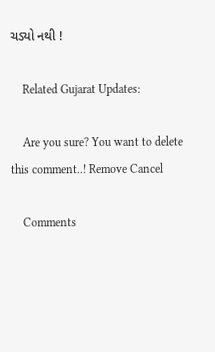ચડ્યો નથી !

    Related Gujarat Updates:

    Are you sure? You want to delete this comment..! Remove Cancel

    Comments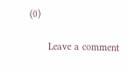(0)

      Leave a comment